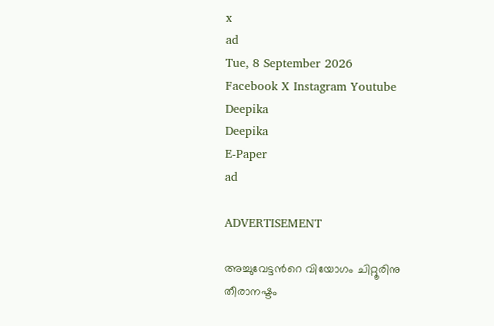x
ad
Tue, 8 September 2026
Facebook X Instagram Youtube
Deepika
Deepika
E-Paper
ad

ADVERTISEMENT

അച്ചുവേട്ടന്‍റെ വിയോഗം ചിറ്റൂരിനു തീരാനഷ്ടം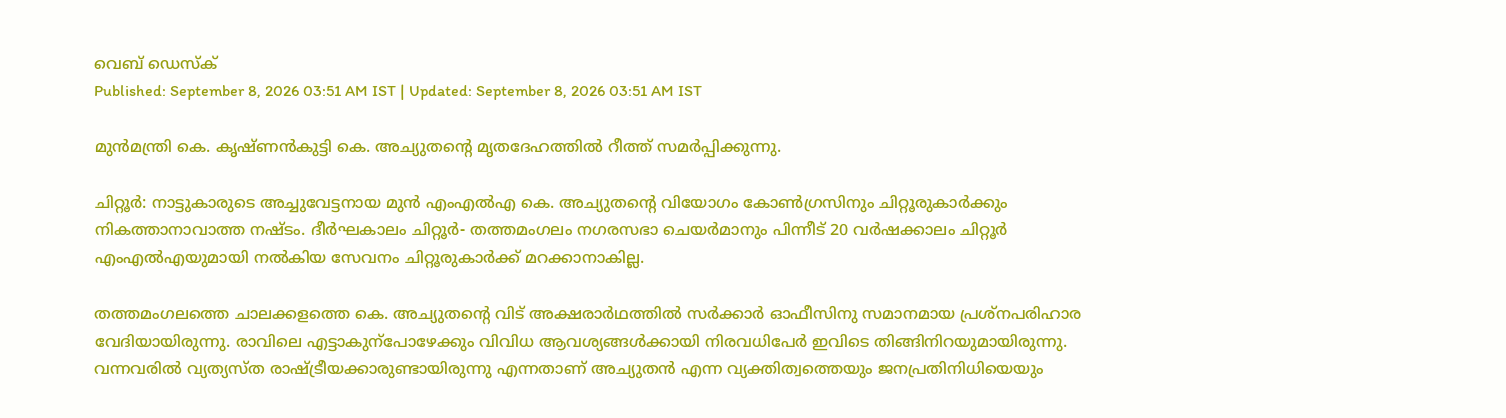വെബ് ഡെസ്ക്
Published: September 8, 2026 03:51 AM IST | Updated: September 8, 2026 03:51 AM IST

മുൻമന്ത്രി കെ. കൃഷ്‌ണൻകുട്ടി കെ. അച്യുതന്‍റെ മൃതദേഹത്തിൽ റീത്ത് സമർപ്പിക്കുന്നു.

ചിറ്റൂർ: നാട്ടുകാരുടെ അച്ചുവേട്ടനായ മുൻ എംഎൽഎ കെ. അച്യുതന്‍റെ വിയോഗം കോൺഗ്രസിനും ചിറ്റൂരുകാർക്കും നികത്താനാവാത്ത നഷ്ടം. ദീർഘകാലം ചിറ്റൂർ- തത്തമംഗലം നഗരസഭാ ചെയർമാനും പിന്നീട് 20 വർഷക്കാലം ചിറ്റൂർ എംഎൽഎയുമായി നൽകിയ സേവനം ചിറ്റൂരുകാർക്ക് മറക്കാനാകില്ല.

തത്തമംഗലത്തെ ചാലക്കളത്തെ കെ. അച്യുതന്‍റെ വിട് അക്ഷരാർഥത്തിൽ സർക്കാർ ഓഫീസിനു സമാനമായ പ്രശ്‌നപരിഹാര വേദിയായിരുന്നു. രാവിലെ എട്ടാകുന്പോഴേക്കും വിവിധ ആവശ്യങ്ങൾക്കായി നിരവധിപേർ ഇവിടെ തിങ്ങിനിറയുമായിരുന്നു. വന്നവരിൽ വ്യത്യസ്ത രാഷ്ട്രീയക്കാരുണ്ടായിരുന്നു എന്നതാണ് അച്യുതൻ എന്ന വ്യക്തിത്വത്തെയും ജനപ്രതിനിധിയെയും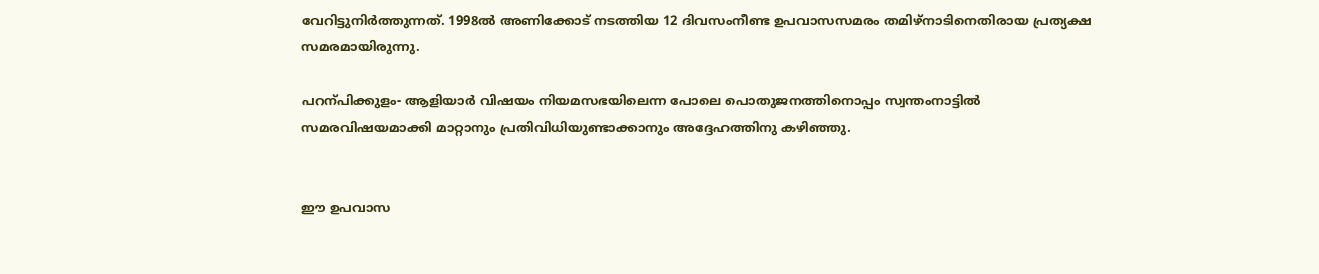വേറിട്ടുനിർത്തുന്നത്. 1998ൽ അണിക്കോട് നടത്തിയ 12 ദിവസംനീണ്ട ഉപവാസസമരം തമിഴ്നാടിനെതിരായ പ്രത്യക്ഷ സമരമായിരുന്നു.

പറന്പിക്കുളം- ആളിയാർ വിഷയം നിയമസഭയിലെന്ന പോലെ പൊതുജനത്തിനൊപ്പം സ്വന്തംനാട്ടിൽ സമരവിഷയമാക്കി മാറ്റാനും പ്രതിവിധിയുണ്ടാക്കാനും അദ്ദേഹത്തിനു കഴിഞ്ഞു.


ഈ ഉപവാസ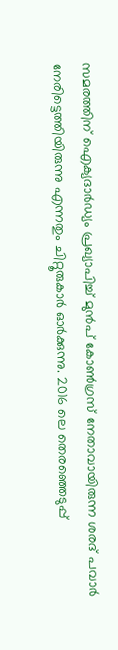സമരത്തിന് ഐക്യദാർഡ്യം പ്രഖ്യാപിച്ച് മുൻപ് കോൺഗ്രസ് നേതാവായിരുന്ന ശരദ് പവാർ നേരിട്ടെത്തിയിരുന്നു എന്നതും ചിറ്റൂരുകാർ ഓർക്കുന്നു. 2016 ലെ തെരഞ്ഞെടുപ്പ്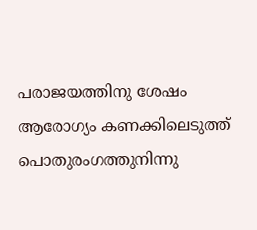പരാജയത്തിനു ശേഷം ആരോഗ്യം കണക്കിലെടുത്ത് പൊതുരംഗത്തുനിന്നു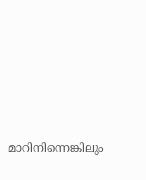മാറിനിന്നെങ്കിലും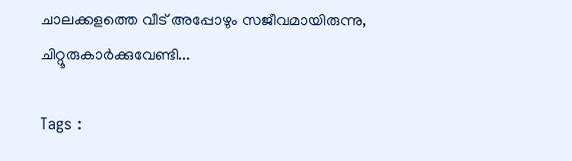ചാലക്കളത്തെ വീട് അപ്പോഴും സജീവമായിരുന്നു, ചിറ്റൂരുകാർക്കുവേണ്ടി...

Tags :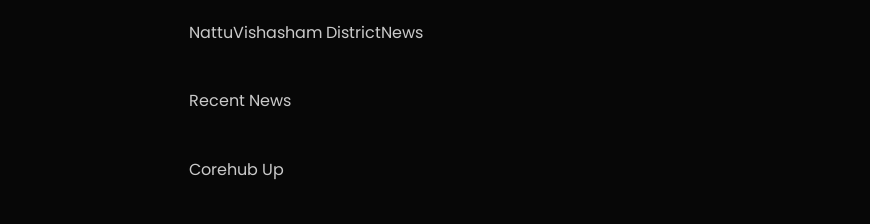NattuVishasham DistrictNews

Recent News

Corehub Up